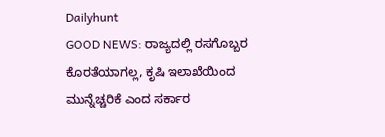Dailyhunt
GOOD NEWS: ರಾಜ್ಯದಲ್ಲಿ ರಸಗೊಬ್ಬರ ಕೊರತೆಯಾಗಲ್ಲ, ಕೃಷಿ ಇಲಾಖೆಯಿಂದ ಮುನ್ನೆಚ್ಚರಿಕೆ ಎಂದ ಸರ್ಕಾರ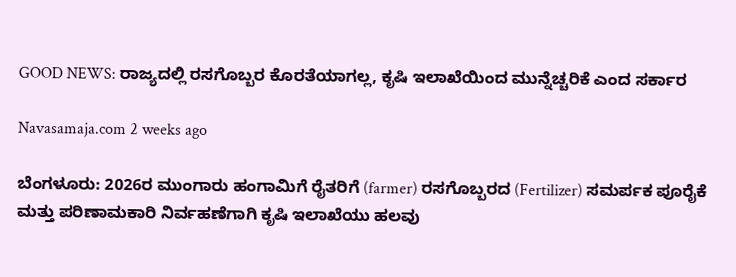GOOD NEWS: ರಾಜ್ಯದಲ್ಲಿ ರಸಗೊಬ್ಬರ ಕೊರತೆಯಾಗಲ್ಲ, ಕೃಷಿ ಇಲಾಖೆಯಿಂದ ಮುನ್ನೆಚ್ಚರಿಕೆ ಎಂದ ಸರ್ಕಾರ

Navasamaja.com 2 weeks ago

ಬೆಂಗಳೂರು: 2026ರ ಮುಂಗಾರು ಹಂಗಾಮಿಗೆ ರೈತರಿಗೆ (farmer) ರಸಗೊಬ್ಬರದ (Fertilizer) ಸಮರ್ಪಕ ಪೂರೈಕೆ ಮತ್ತು ಪರಿಣಾಮಕಾರಿ ನಿರ್ವಹಣೆಗಾಗಿ ಕೃಷಿ ಇಲಾಖೆಯು ಹಲವು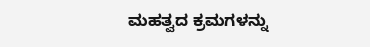ಮಹತ್ವದ ಕ್ರಮಗಳನ್ನು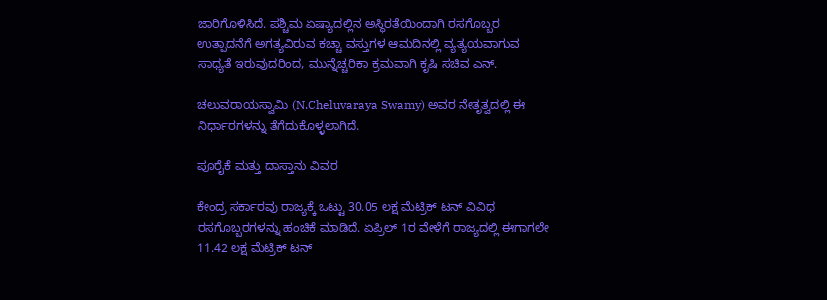ಜಾರಿಗೊಳಿಸಿದೆ. ಪಶ್ಚಿಮ ಏಷ್ಯಾದಲ್ಲಿನ ಅಸ್ಥಿರತೆಯಿಂದಾಗಿ ರಸಗೊಬ್ಬರ ಉತ್ಪಾದನೆಗೆ ಅಗತ್ಯವಿರುವ ಕಚ್ಚಾ ವಸ್ತುಗಳ ಆಮದಿನಲ್ಲಿ ವ್ಯತ್ಯಯವಾಗುವ ಸಾಧ್ಯತೆ ಇರುವುದರಿಂದ, ಮುನ್ನೆಚ್ಚರಿಕಾ ಕ್ರಮವಾಗಿ ಕೃಷಿ ಸಚಿವ ಎನ್.

ಚಲುವರಾಯಸ್ವಾಮಿ (N.Cheluvaraya Swamy) ಅವರ ನೇತೃತ್ವದಲ್ಲಿ ಈ ನಿರ್ಧಾರಗಳನ್ನು ತೆಗೆದುಕೊಳ್ಳಲಾಗಿದೆ.

ಪೂರೈಕೆ ಮತ್ತು ದಾಸ್ತಾನು ವಿವರ

ಕೇಂದ್ರ ಸರ್ಕಾರವು ರಾಜ್ಯಕ್ಕೆ ಒಟ್ಟು 30.05 ಲಕ್ಷ ಮೆಟ್ರಿಕ್ ಟನ್ ವಿವಿಧ ರಸಗೊಬ್ಬರಗಳನ್ನು ಹಂಚಿಕೆ ಮಾಡಿದೆ. ಏಪ್ರಿಲ್ 1ರ ವೇಳೆಗೆ ರಾಜ್ಯದಲ್ಲಿ ಈಗಾಗಲೇ 11.42 ಲಕ್ಷ ಮೆಟ್ರಿಕ್ ಟನ್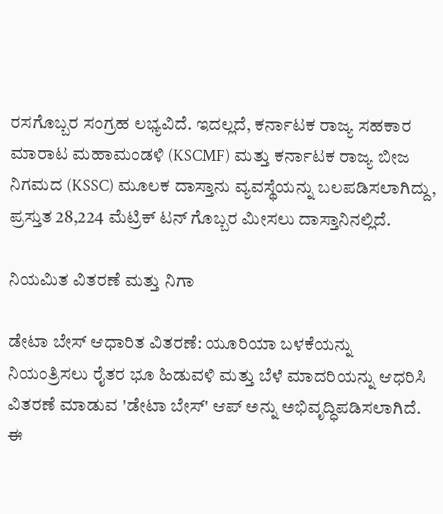ರಸಗೊಬ್ಬರ ಸಂಗ್ರಹ ಲಭ್ಯವಿದೆ. ಇದಲ್ಲದೆ, ಕರ್ನಾಟಕ ರಾಜ್ಯ ಸಹಕಾರ ಮಾರಾಟ ಮಹಾಮಂಡಳಿ (KSCMF) ಮತ್ತು ಕರ್ನಾಟಕ ರಾಜ್ಯ ಬೀಜ ನಿಗಮದ (KSSC) ಮೂಲಕ ದಾಸ್ತಾನು ವ್ಯವಸ್ಥೆಯನ್ನು ಬಲಪಡಿಸಲಾಗಿದ್ದು, ಪ್ರಸ್ತುತ 28,224 ಮೆಟ್ರಿಕ್ ಟನ್ ಗೊಬ್ಬರ ಮೀಸಲು ದಾಸ್ತಾನಿನಲ್ಲಿದೆ.

ನಿಯಮಿತ ವಿತರಣೆ ಮತ್ತು ನಿಗಾ

ಡೇಟಾ ಬೇಸ್ ಆಧಾರಿತ ವಿತರಣೆ: ಯೂರಿಯಾ ಬಳಕೆಯನ್ನು ನಿಯಂತ್ರಿಸಲು ರೈತರ ಭೂ ಹಿಡುವಳಿ ಮತ್ತು ಬೆಳೆ ಮಾದರಿಯನ್ನು ಆಧರಿಸಿ ವಿತರಣೆ ಮಾಡುವ 'ಡೇಟಾ ಬೇಸ್' ಆಪ್ ಅನ್ನು ಅಭಿವೃದ್ಧಿಪಡಿಸಲಾಗಿದೆ. ಈ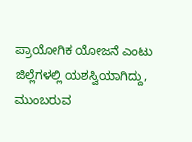ಪ್ರಾಯೋಗಿಕ ಯೋಜನೆ ಎಂಟು ಜಿಲ್ಲೆಗಳಲ್ಲಿ ಯಶಸ್ವಿಯಾಗಿದ್ದು, ಮುಂಬರುವ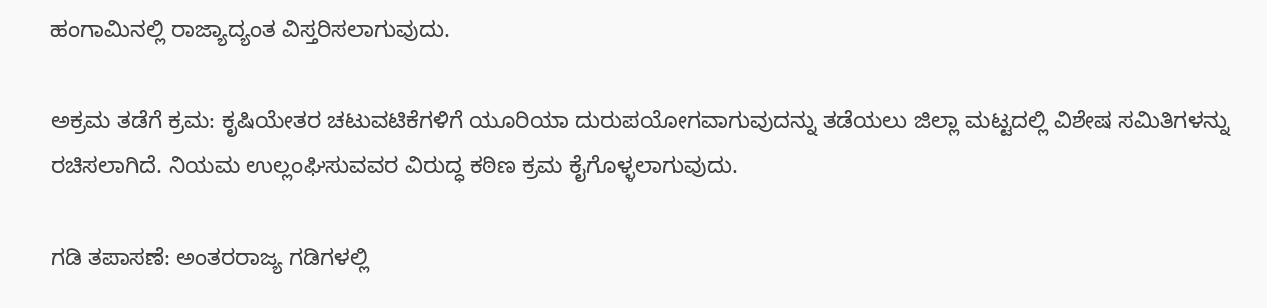ಹಂಗಾಮಿನಲ್ಲಿ ರಾಜ್ಯಾದ್ಯಂತ ವಿಸ್ತರಿಸಲಾಗುವುದು.

ಅಕ್ರಮ ತಡೆಗೆ ಕ್ರಮ: ಕೃಷಿಯೇತರ ಚಟುವಟಿಕೆಗಳಿಗೆ ಯೂರಿಯಾ ದುರುಪಯೋಗವಾಗುವುದನ್ನು ತಡೆಯಲು ಜಿಲ್ಲಾ ಮಟ್ಟದಲ್ಲಿ ವಿಶೇಷ ಸಮಿತಿಗಳನ್ನು ರಚಿಸಲಾಗಿದೆ. ನಿಯಮ ಉಲ್ಲಂಘಿಸುವವರ ವಿರುದ್ಧ ಕಠಿಣ ಕ್ರಮ ಕೈಗೊಳ್ಳಲಾಗುವುದು.

ಗಡಿ ತಪಾಸಣೆ: ಅಂತರರಾಜ್ಯ ಗಡಿಗಳಲ್ಲಿ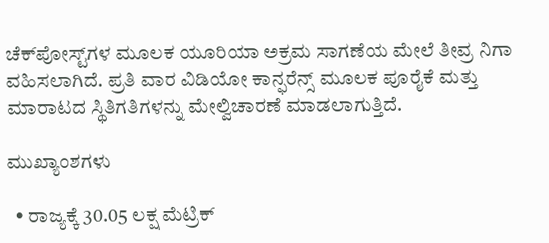ಚೆಕ್‌ಪೋಸ್ಟ್‌ಗಳ ಮೂಲಕ ಯೂರಿಯಾ ಅಕ್ರಮ ಸಾಗಣೆಯ ಮೇಲೆ ತೀವ್ರ ನಿಗಾ ವಹಿಸಲಾಗಿದೆ. ಪ್ರತಿ ವಾರ ವಿಡಿಯೋ ಕಾನ್ಫರೆನ್ಸ್ ಮೂಲಕ ಪೂರೈಕೆ ಮತ್ತು ಮಾರಾಟದ ಸ್ಥಿತಿಗತಿಗಳನ್ನು ಮೇಲ್ವಿಚಾರಣೆ ಮಾಡಲಾಗುತ್ತಿದೆ.

ಮುಖ್ಯಾಂಶಗಳು

  • ರಾಜ್ಯಕ್ಕೆ 30.05 ಲಕ್ಷ ಮೆಟ್ರಿಕ್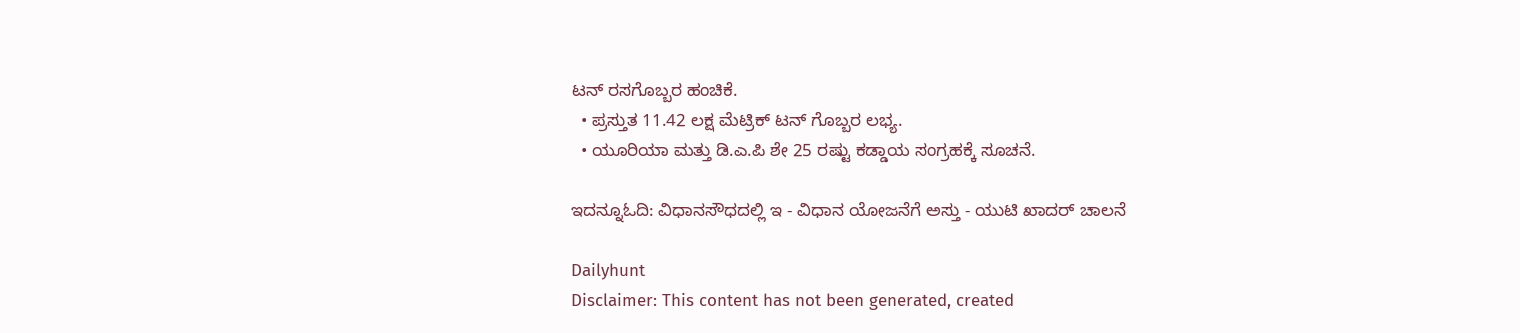ಟನ್ ರಸಗೊಬ್ಬರ ಹಂಚಿಕೆ.
  • ಪ್ರಸ್ತುತ 11.42 ಲಕ್ಷ ಮೆಟ್ರಿಕ್ ಟನ್ ಗೊಬ್ಬರ ಲಭ್ಯ.
  • ಯೂರಿಯಾ ಮತ್ತು ಡಿ.ಎ.ಪಿ ಶೇ 25 ರಷ್ಟು ಕಡ್ಡಾಯ ಸಂಗ್ರಹಕ್ಕೆ ಸೂಚನೆ.

ಇದನ್ನೂಓದಿ: ವಿಧಾನಸೌಧದಲ್ಲಿ ಇ - ವಿಧಾನ ಯೋಜನೆಗೆ ಅಸ್ತು - ಯುಟಿ ಖಾದರ್ ಚಾಲನೆ

Dailyhunt
Disclaimer: This content has not been generated, created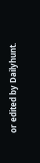or edited by Dailyhunt.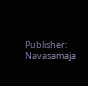Publisher: Navasamaja